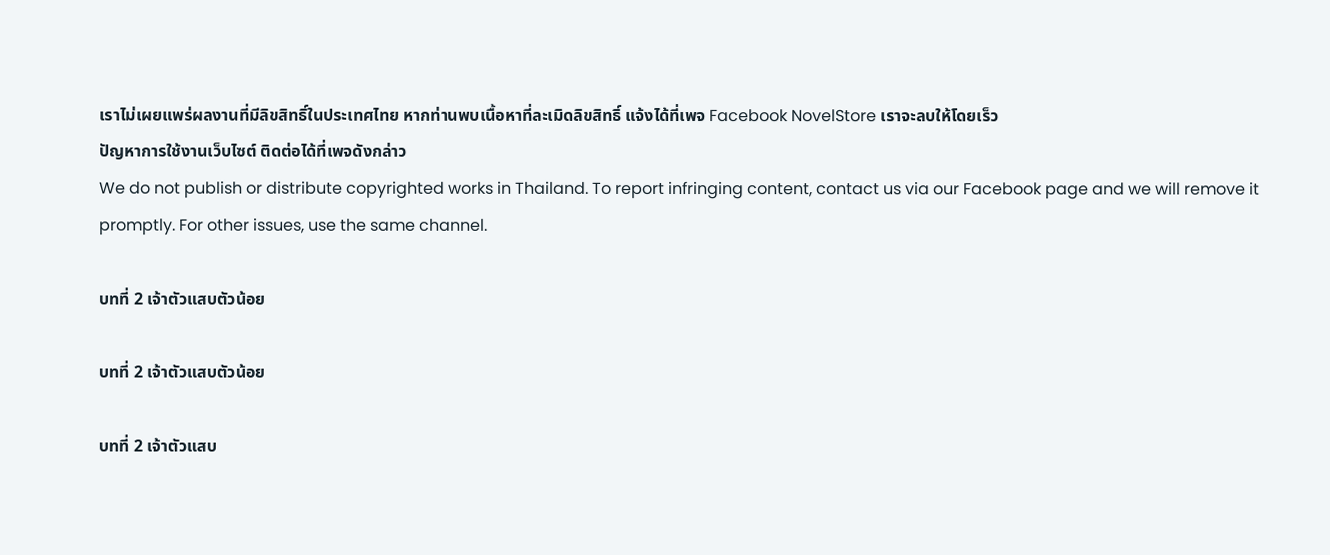เราไม่เผยแพร่ผลงานที่มีลิขสิทธิ์ในประเทศไทย หากท่านพบเนื้อหาที่ละเมิดลิขสิทธิ์ แจ้งได้ที่เพจ Facebook NovelStore เราจะลบให้โดยเร็ว
ปัญหาการใช้งานเว็บไซต์ ติดต่อได้ที่เพจดังกล่าว
We do not publish or distribute copyrighted works in Thailand. To report infringing content, contact us via our Facebook page and we will remove it promptly. For other issues, use the same channel.

บทที่ 2 เจ้าตัวแสบตัวน้อย

บทที่ 2 เจ้าตัวแสบตัวน้อย

บทที่ 2 เจ้าตัวแสบ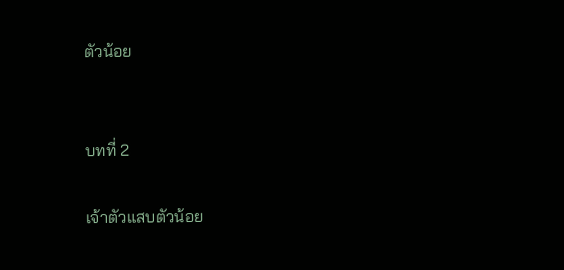ตัวน้อย


บทที่ 2

เจ้าตัวแสบตัวน้อย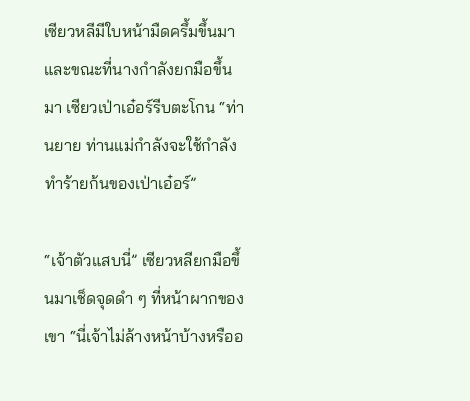เซียวหลีมีใบหน้ามืดครึ้มขึ้นมา และขณะที่นางกำลังยกมือขึ้นมา เซียวเป่าเอ๋อร์รีบตะโกน “ท่านยาย ท่านแม่กำลังจะใช้กำลังทำร้ายก้นของเป่าเอ๋อร์”

“เจ้าตัวแสบนี่” เซียวหลียกมือขึ้นมาเช็ดจุดดำ ๆ ที่หน้าผากของเขา “นี่เจ้าไม่ล้างหน้าบ้างหรืออ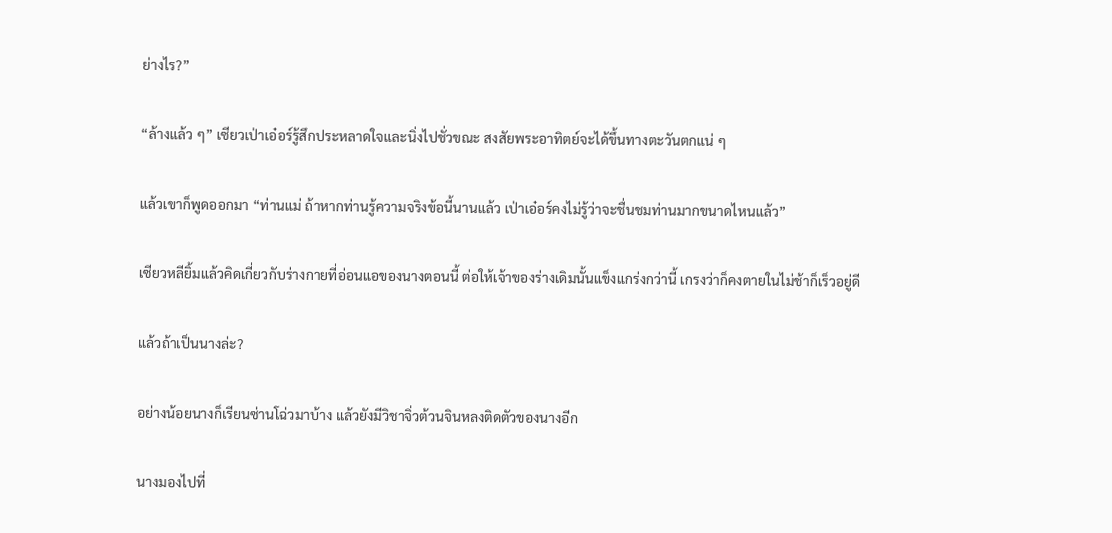ย่างไร?”

“ล้างแล้ว ๆ” เซียวเป่าเอ๋อร์รู้สึกประหลาดใจและนิ่งไปชั่วขณะ สงสัยพระอาทิตย์จะได้ขึ้นทางตะวันตกแน่ ๆ

แล้วเขาก็พูดออกมา “ท่านแม่ ถ้าหากท่านรู้ความจริงข้อนี้นานแล้ว เป่าเอ๋อร์คงไม่รู้ว่าจะชื่นชมท่านมากขนาดไหนแล้ว”

เซียวหลียิ้มแล้วคิดเกี่ยวกับร่างกายที่อ่อนแอของนางตอนนี้ ต่อให้เจ้าของร่างเดิมนั้นแข็งแกร่งกว่านี้ เกรงว่าก็คงตายในไม่ช้าก็เร็วอยู่ดี

แล้วถ้าเป็นนางล่ะ?

อย่างน้อยนางก็เรียนซ่านโฉ่วมาบ้าง แล้วยังมีวิชาจิ่วต้วนจินหลงติดตัวของนางอีก

นางมองไปที่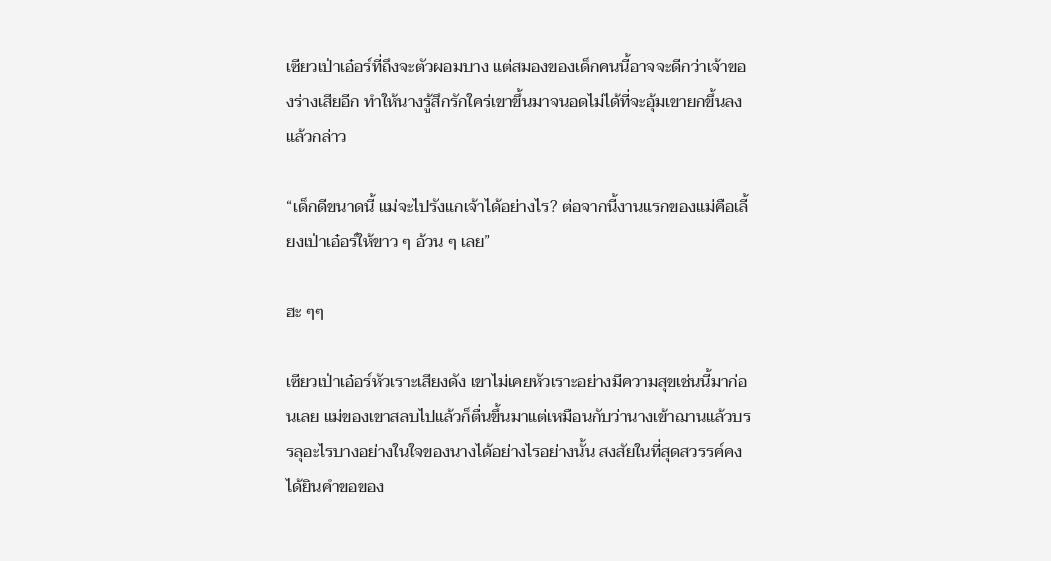เซียวเป่าเอ๋อร์ที่ถึงจะตัวผอมบาง แต่สมองของเด็กคนนี้อาจจะดีกว่าเจ้าของร่างเสียอีก ทำให้นางรู้สึกรักใคร่เขาขึ้นมาจนอดไม่ได้ที่จะอุ้มเขายกขึ้นลงแล้วกล่าว

“เด็กดีขนาดนี้ แม่จะไปรังแกเจ้าได้อย่างไร? ต่อจากนี้งานแรกของแม่คือเลี้ยงเป่าเอ๋อร์ให้ขาว ๆ อ้วน ๆ เลย”

ฮะ ๆๆ

เซียวเป่าเอ๋อร์หัวเราะเสียงดัง เขาไม่เคยหัวเราะอย่างมีความสุขเช่นนี้มาก่อนเลย แม่ของเขาสลบไปแล้วก็ตื่นขึ้นมาแต่เหมือนกับว่านางเข้าฌานแล้วบรรลุอะไรบางอย่างในใจของนางได้อย่างไรอย่างนั้น สงสัยในที่สุดสวรรค์คงได้ยินคำขอของ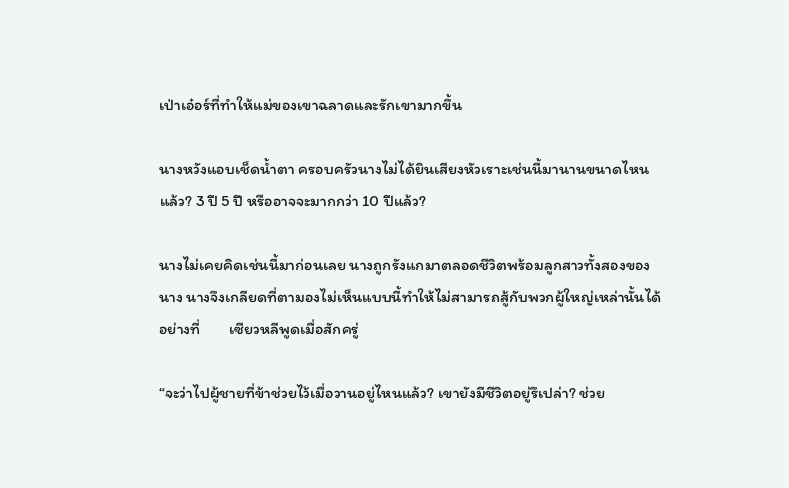เป่าเอ๋อร์ที่ทำให้แม่ของเขาฉลาดและรักเขามากขึ้น

นางหวังแอบเช็ดน้ำตา ครอบครัวนางไม่ได้ยินเสียงหัวเราะเช่นนี้มานานขนาดไหนแล้ว? 3 ปี 5 ปี หรืออาจจะมากกว่า 10 ปีแล้ว?

นางไม่เคยคิดเช่นนี้มาก่อนเลย นางถูกรังแกมาตลอดชีวิตพร้อมลูกสาวทั้งสองของนาง นางจึงเกลียดที่ตามองไม่เห็นแบบนี้ทำให้ไม่สามารถสู้กับพวกผู้ใหญ่เหล่านั้นได้อย่างที่        เซียวหลีพูดเมื่อสักครู่

“จะว่าไปผู้ชายที่ข้าช่วยไว้เมื่อวานอยู่ไหนแล้ว? เขายังมีชีวิตอยู่รึเปล่า? ช่วย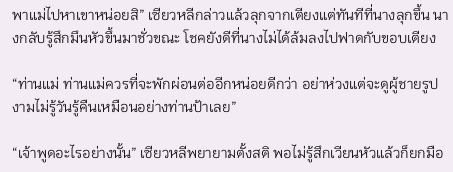พาแม่ไปหาเขาหน่อยสิ” เซียวหลีกล่าวแล้วลุกจากเตียงแต่ทันทีที่นางลุกขึ้น นางกลับรู้สึกมึนหัวขึ้นมาชั่วขณะ โชคยังดีที่นางไม่ได้ล้มลงไปฟาดกับขอบเตียง

“ท่านแม่ ท่านแม่ควรที่จะพักผ่อนต่ออีกหน่อยดีกว่า อย่าห่วงแต่จะดูผู้ชายรูปงามไม่รู้วันรู้คืนเหมือนอย่างท่านป้าเลย”

“เจ้าพูดอะไรอย่างนั้น” เซียวหลีพยายามตั้งสติ พอไม่รู้สึกเวียนหัวแล้วก็ยกมือ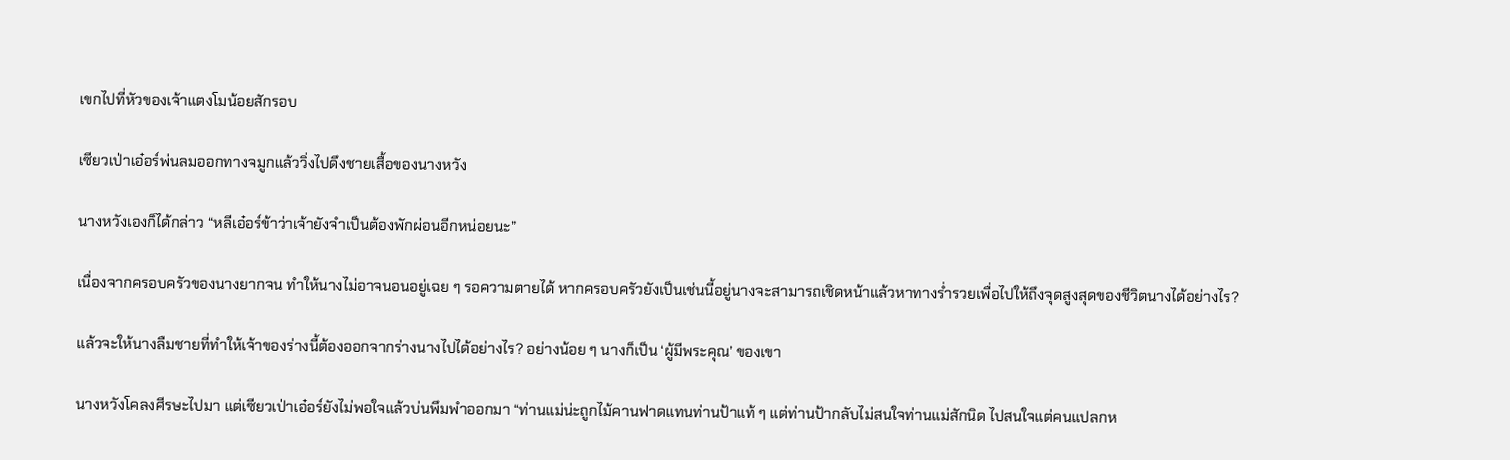เขกไปที่หัวของเจ้าแตงโมน้อยสักรอบ

เซียวเป่าเอ๋อร์พ่นลมออกทางจมูกแล้ววิ่งไปดึงชายเสื้อของนางหวัง

นางหวังเองก็ได้กล่าว “หลีเอ๋อร์ข้าว่าเจ้ายังจำเป็นต้องพักผ่อนอีกหน่อยนะ”

เนื่องจากครอบครัวของนางยากจน ทำให้นางไม่อาจนอนอยู่เฉย ๆ รอความตายได้ หากครอบครัวยังเป็นเช่นนี้อยู่นางจะสามารถเชิดหน้าแล้วหาทางร่ำรวยเพื่อไปให้ถึงจุดสูงสุดของชีวิตนางได้อย่างไร?

แล้วจะให้นางลืมชายที่ทำให้เจ้าของร่างนี้ต้องออกจากร่างนางไปได้อย่างไร? อย่างน้อย ๆ นางก็เป็น ‘ผู้มีพระคุณ’ ของเขา

นางหวังโคลงศีรษะไปมา แต่เซียวเป่าเอ๋อร์ยังไม่พอใจแล้วบ่นพึมพำออกมา “ท่านแม่น่ะถูกไม้คานฟาดแทนท่านป้าแท้ ๆ แต่ท่านป้ากลับไม่สนใจท่านแม่สักนิด ไปสนใจแต่คนแปลกห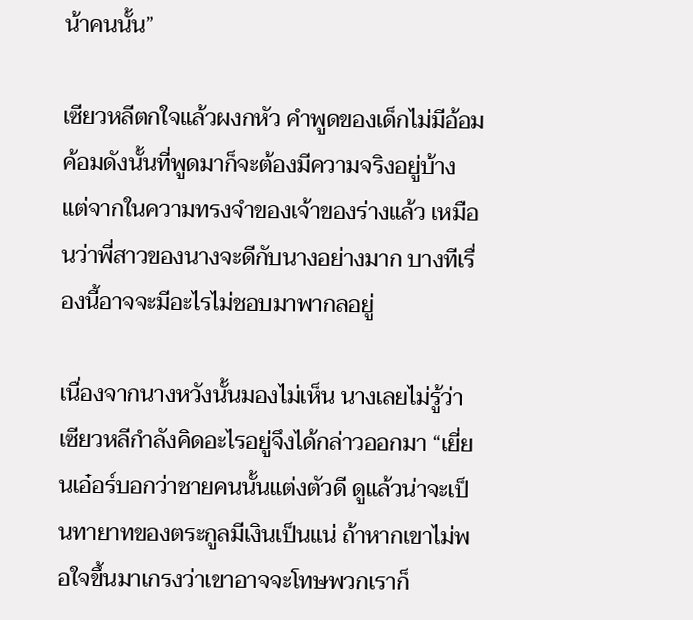น้าคนนั้น”

เซียวหลีตกใจแล้วผงกหัว คำพูดของเด็กไม่มีอ้อมค้อมดังนั้นที่พูดมาก็จะต้องมีความจริงอยู่บ้าง แต่จากในความทรงจำของเจ้าของร่างแล้ว เหมือนว่าพี่สาวของนางจะดีกับนางอย่างมาก บางทีเรื่องนี้อาจจะมีอะไรไม่ชอบมาพากลอยู่

เนื่องจากนางหวังนั้นมองไม่เห็น นางเลยไม่รู้ว่าเซียวหลีกำลังคิดอะไรอยู่จึงได้กล่าวออกมา “เยี่ยนเอ๋อร์บอกว่าชายคนนั้นแต่งตัวดี ดูแล้วน่าจะเป็นทายาทของตระกูลมีเงินเป็นแน่ ถ้าหากเขาไม่พอใจขึ้นมาเกรงว่าเขาอาจจะโทษพวกเราก็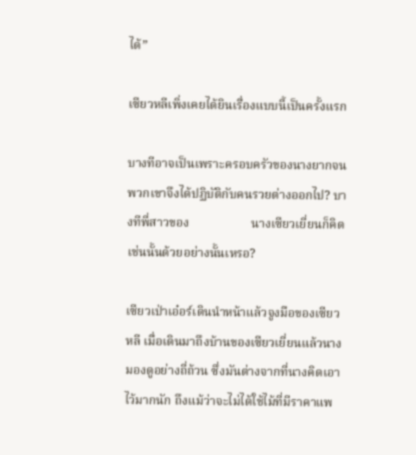ได้”

เซียวหลีเพิ่งเคยได้ยินเรื่องแบบนี้เป็นครั้งแรก

บางทีอาจเป็นเพราะครอบครัวของนางยากจน พวกเขาจึงได้ปฏิบัติกับคนรวยต่างออกไป? บางทีพี่สาวของ                    นางเซียวเยี่ยนก็คิดเช่นนั้นด้วยอย่างนั้นเหรอ?

เซียวเป่าเอ๋อร์เดินนำหน้าแล้วจูงมือของเซียวหลี เมื่อเดินมาถึงบ้านของเซียวเยี่ยนแล้วนางมองดูอย่างถี่ถ้วน ซึ่งมันต่างจากที่นางคิดเอาไว้มากนัก ถึงแม้ว่าจะไม่ได้ใช้ไม้ที่มีราคาแพ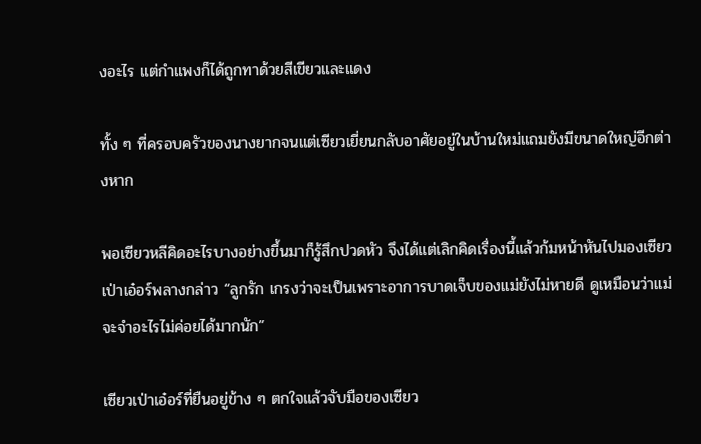งอะไร แต่กำแพงก็ได้ถูกทาด้วยสีเขียวและแดง

ทั้ง ๆ ที่ครอบครัวของนางยากจนแต่เซียวเยี่ยนกลับอาศัยอยู่ในบ้านใหม่แถมยังมีขนาดใหญ่อีกต่างหาก

พอเซียวหลีคิดอะไรบางอย่างขึ้นมาก็รู้สึกปวดหัว จึงได้แต่เลิกคิดเรื่องนี้แล้วก้มหน้าหันไปมองเซียวเป่าเอ๋อร์พลางกล่าว “ลูกรัก เกรงว่าจะเป็นเพราะอาการบาดเจ็บของแม่ยังไม่หายดี ดูเหมือนว่าแม่จะจำอะไรไม่ค่อยได้มากนัก”

เซียวเป่าเอ๋อร์ที่ยืนอยู่ข้าง ๆ ตกใจแล้วจับมือของเซียว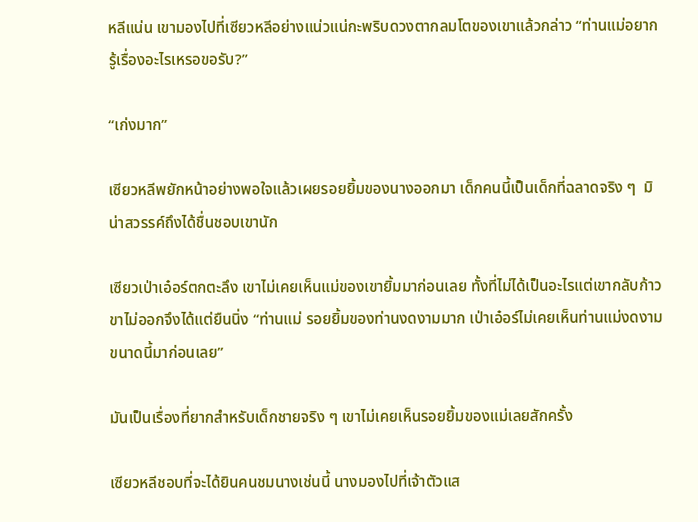หลีแน่น เขามองไปที่เซียวหลีอย่างแน่วแน่กะพริบดวงตากลมโตของเขาแล้วกล่าว “ท่านแม่อยากรู้เรื่องอะไรเหรอขอรับ?”

“เก่งมาก”

เซียวหลีพยักหน้าอย่างพอใจแล้วเผยรอยยิ้มของนางออกมา เด็กคนนี้เป็นเด็กที่ฉลาดจริง ๆ  มิน่าสวรรค์ถึงได้ชื่นชอบเขานัก

เซียวเป่าเอ๋อร์ตกตะลึง เขาไม่เคยเห็นแม่ของเขายิ้มมาก่อนเลย ทั้งที่ไม่ได้เป็นอะไรแต่เขากลับก้าวขาไม่ออกจึงได้แต่ยืนนิ่ง “ท่านแม่ รอยยิ้มของท่านงดงามมาก เป่าเอ๋อร์ไม่เคยเห็นท่านแม่งดงามขนาดนี้มาก่อนเลย”

มันเป็นเรื่องที่ยากสำหรับเด็กชายจริง ๆ เขาไม่เคยเห็นรอยยิ้มของแม่เลยสักครั้ง

เซียวหลีชอบที่จะได้ยินคนชมนางเช่นนี้ นางมองไปที่เจ้าตัวแส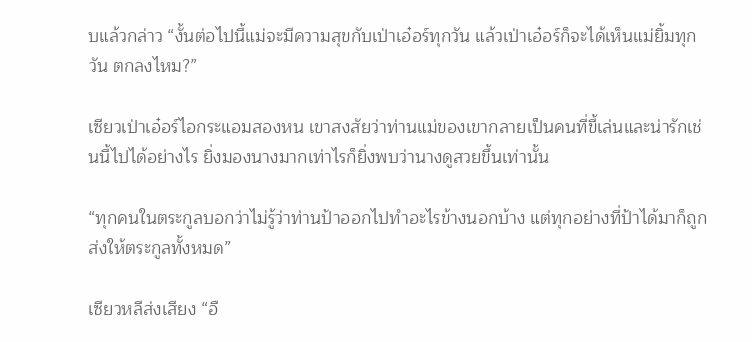บแล้วกล่าว “งั้นต่อไปนี้แม่จะมีความสุขกับเป่าเอ๋อร์ทุกวัน แล้วเป่าเอ๋อร์ก็จะได้เห็นแม่ยิ้มทุกวัน ตกลงไหม?”

เซียวเป่าเอ๋อร์ไอกระแอมสองหน เขาสงสัยว่าท่านแม่ของเขากลายเป็นคนที่ขี้เล่นและน่ารักเช่นนี้ไปได้อย่างไร ยิ่งมองนางมากเท่าไรก็ยิ่งพบว่านางดูสวยขึ้นเท่านั้น

“ทุกคนในตระกูลบอกว่าไม่รู้ว่าท่านป้าออกไปทำอะไรข้างนอกบ้าง แต่ทุกอย่างที่ป้าได้มาก็ถูกส่งให้ตระกูลทั้งหมด”

เซียวหลีส่งเสียง “อื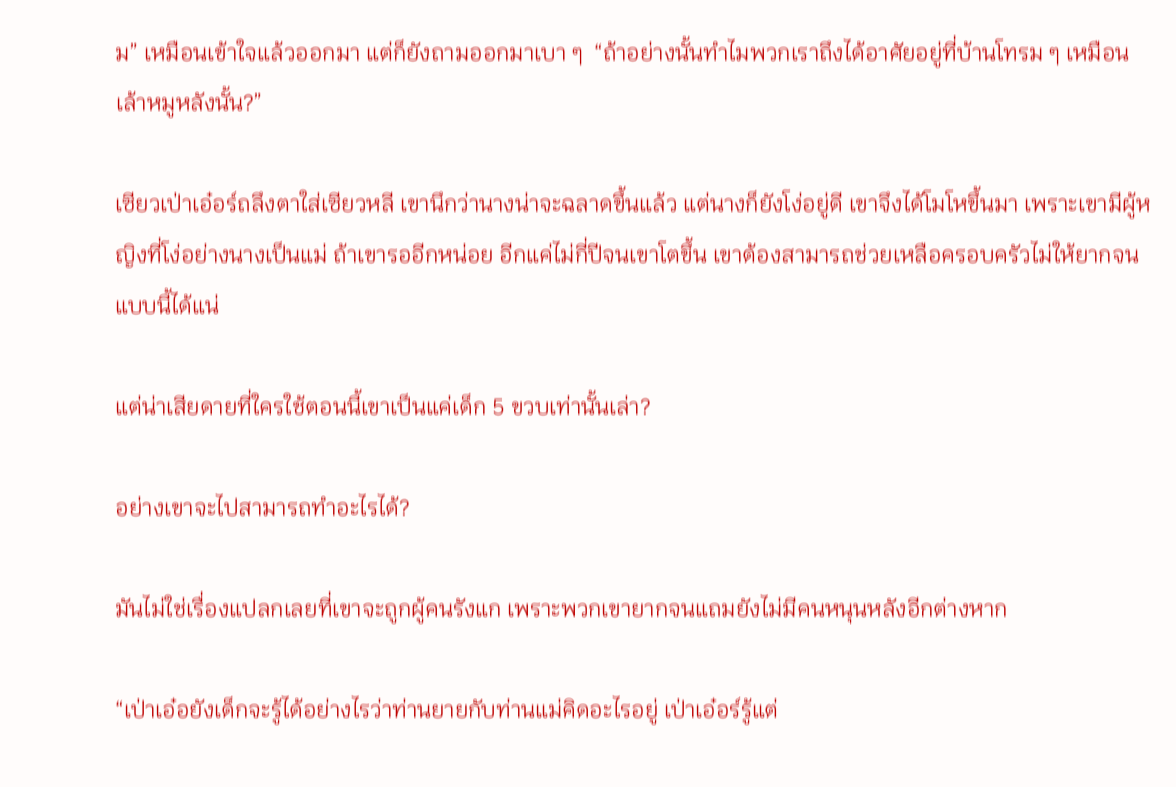ม” เหมือนเข้าใจแล้วออกมา แต่ก็ยังถามออกมาเบา ๆ  “ถ้าอย่างนั้นทำไมพวกเราถึงได้อาศัยอยู่ที่บ้านโทรม ๆ เหมือนเล้าหมูหลังนั้น?”

เซียวเป่าเอ๋อร์ถลึงตาใส่เซียวหลี เขานึกว่านางน่าจะฉลาดขึ้นแล้ว แต่นางก็ยังโง่อยู่ดี เขาจึงได้โมโหขึ้นมา เพราะเขามีผู้หญิงที่โง่อย่างนางเป็นแม่ ถ้าเขารออีกหน่อย อีกแค่ไม่กี่ปีจนเขาโตขึ้น เขาต้องสามารถช่วยเหลือครอบครัวไม่ให้ยากจนแบบนี้ได้แน่

แต่น่าเสียดายที่ใครใช้ตอนนี้เขาเป็นแค่เด็ก 5 ขวบเท่านั้นเล่า?

อย่างเขาจะไปสามารถทำอะไรได้?

มันไม่ใช่เรื่องแปลกเลยที่เขาจะถูกผู้คนรังแก เพราะพวกเขายากจนแถมยังไม่มีคนหนุนหลังอีกต่างหาก

“เป่าเอ๋อยังเด็กจะรู้ได้อย่างไรว่าท่านยายกับท่านแม่คิดอะไรอยู่ เป่าเอ๋อร์รู้แต่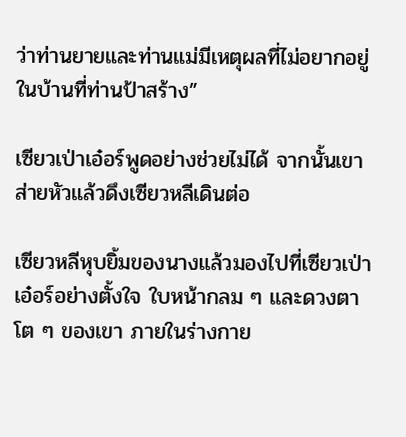ว่าท่านยายและท่านแม่มีเหตุผลที่ไม่อยากอยู่ในบ้านที่ท่านป้าสร้าง”

เซียวเป่าเอ๋อร์พูดอย่างช่วยไม่ได้ จากนั้นเขาส่ายหัวแล้วดึงเซียวหลีเดินต่อ

เซียวหลีหุบยิ้มของนางแล้วมองไปที่เซียวเป่าเอ๋อร์อย่างตั้งใจ ใบหน้ากลม ๆ และดวงตาโต ๆ ของเขา ภายในร่างกาย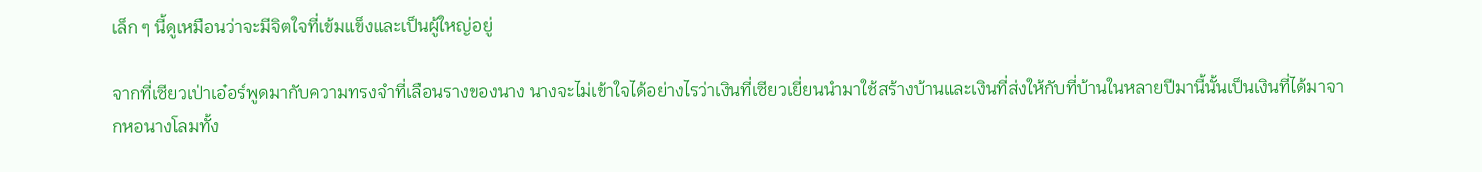เล็ก ๆ นี้ดูเหมือนว่าจะมีจิตใจที่เข้มแข็งและเป็นผู้ใหญ่อยู่

จากที่เซียวเป่าเอ๋อร์พูดมากับความทรงจำที่เลือนรางของนาง นางจะไม่เข้าใจได้อย่างไรว่าเงินที่เซียวเยี่ยนนำมาใช้สร้างบ้านและเงินที่ส่งให้กับที่บ้านในหลายปีมานี้นั้นเป็นเงินที่ได้มาจากหอนางโลมทั้ง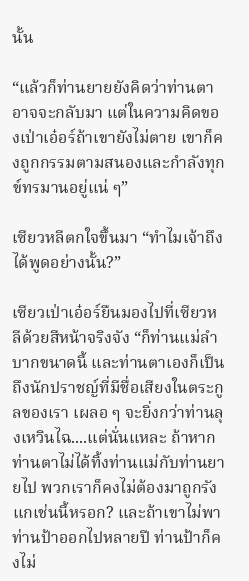นั้น

“แล้วก็ท่านยายยังคิดว่าท่านตาอาจจะกลับมา แต่ในความคิดของเป่าเอ๋อร์ถ้าเขายังไม่ตาย เขาก็คงถูกกรรมตามสนองและกำลังทุกข์ทรมานอยู่แน่ ๆ”

เซียวหลีตกใจขึ้นมา “ทำไมเจ้าถึงได้พูดอย่างนั้น?”

เซียวเป่าเอ๋อร์ยืนมองไปที่เซียวหลีด้วยสีหน้าจริงจัง “ก็ท่านแม่ลำบากขนาดนี้ และท่านตาเองก็เป็นถึงนักปราชญ์ที่มีชื่อเสียงในตระกูลของเรา เผลอ ๆ จะยิ่งกว่าท่านลุงเหวินไฉ....แต่นั่นแหละ ถ้าหากท่านตาไม่ได้ทิ้งท่านแม่กับท่านยายไป พวกเราก็คงไม่ต้องมาถูกรังแกเช่นนี้หรอก? และถ้าเขาไม่พาท่านป้าออกไปหลายปี ท่านป้าก็คงไม่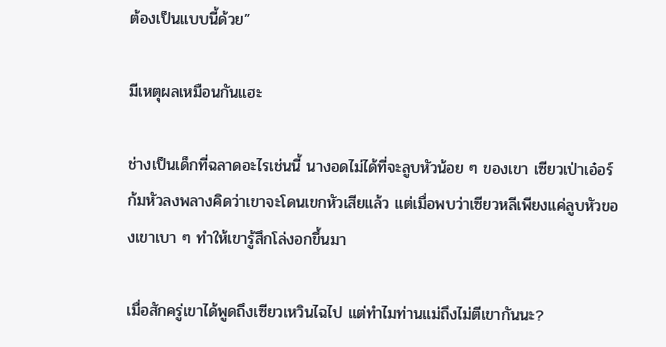ต้องเป็นแบบนี้ด้วย”

มีเหตุผลเหมือนกันแฮะ

ช่างเป็นเด็กที่ฉลาดอะไรเช่นนี้ นางอดไม่ได้ที่จะลูบหัวน้อย ๆ ของเขา เซียวเป่าเอ๋อร์ก้มหัวลงพลางคิดว่าเขาจะโดนเขกหัวเสียแล้ว แต่เมื่อพบว่าเซียวหลีเพียงแค่ลูบหัวของเขาเบา ๆ ทำให้เขารู้สึกโล่งอกขึ้นมา

เมื่อสักครู่เขาได้พูดถึงเซียวเหวินไฉไป แต่ทำไมท่านแม่ถึงไม่ตีเขากันนะ?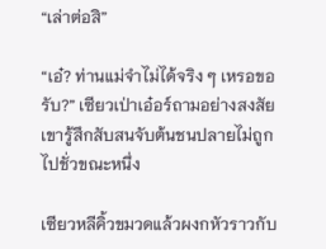“เล่าต่อสิ”

“เอ๋? ท่านแม่จำไม่ได้จริง ๆ เหรอขอรับ?” เซียวเป่าเอ๋อร์ถามอย่างสงสัย เขารู้สึกสับสนจับต้นชนปลายไม่ถูกไปชั่วขณะหนึ่ง

เซียวหลีคิ้วขมวดแล้วผงกหัวราวกับ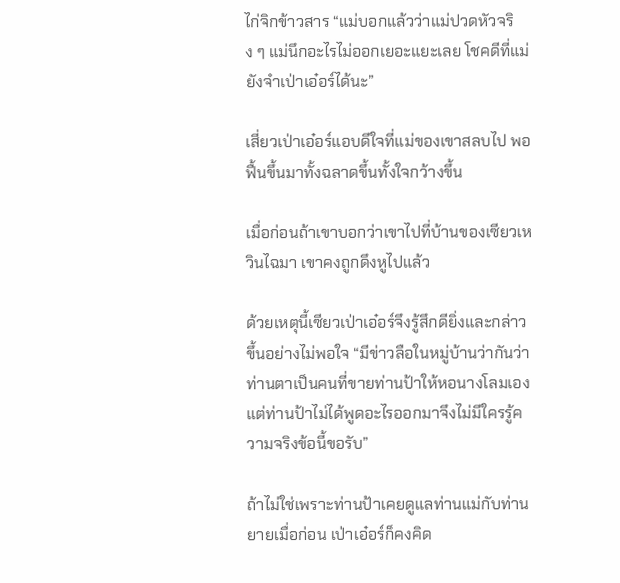ไก่จิกข้าวสาร “แม่บอกแล้วว่าแม่ปวดหัวจริง ๆ แม่นึกอะไรไม่ออกเยอะแยะเลย โชคดีที่แม่ยังจำเป่าเอ๋อร์ได้นะ”

เสี่ยวเป่าเอ๋อร์แอบดีใจที่แม่ของเขาสลบไป พอฟื้นขึ้นมาทั้งฉลาดขึ้นทั้งใจกว้างขึ้น

เมื่อก่อนถ้าเขาบอกว่าเขาไปที่บ้านของเซียวเหวินไฉมา เขาคงถูกดึงหูไปแล้ว

ด้วยเหตุนี้เซียวเป่าเอ๋อร์จึงรู้สึกดียิ่งและกล่าวขึ้นอย่างไม่พอใจ “มีข่าวลือในหมู่บ้านว่ากันว่าท่านตาเป็นคนที่ขายท่านป้าให้หอนางโลมเอง แต่ท่านป้าไม่ได้พูดอะไรออกมาจึงไม่มีใครรู้ความจริงข้อนี้ขอรับ”

ถ้าไม่ใช่เพราะท่านป้าเคยดูแลท่านแม่กับท่านยายเมื่อก่อน เป่าเอ๋อร์ก็คงคิด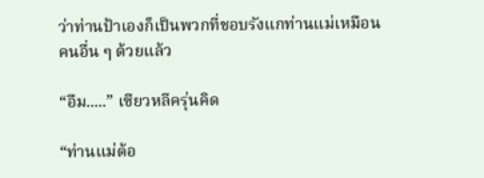ว่าท่านป้าเองก็เป็นพวกที่ชอบรังแกท่านแม่เหมือนคนอื่น ๆ ด้วยแล้ว

“อืม.....” เซียวหลีครุ่นคิด

“ท่านแม่ต้อ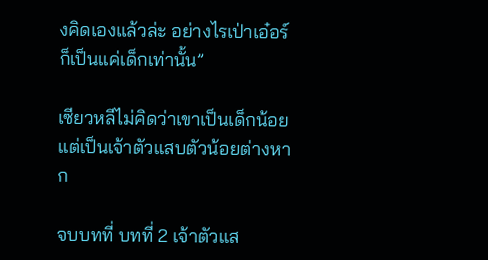งคิดเองแล้วล่ะ อย่างไรเป่าเอ๋อร์ก็เป็นแค่เด็กเท่านั้น”

เซียวหลีไม่คิดว่าเขาเป็นเด็กน้อย แต่เป็นเจ้าตัวแสบตัวน้อยต่างหาก

จบบทที่ บทที่ 2 เจ้าตัวแส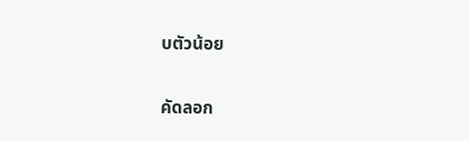บตัวน้อย

คัดลอก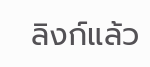ลิงก์แล้ว